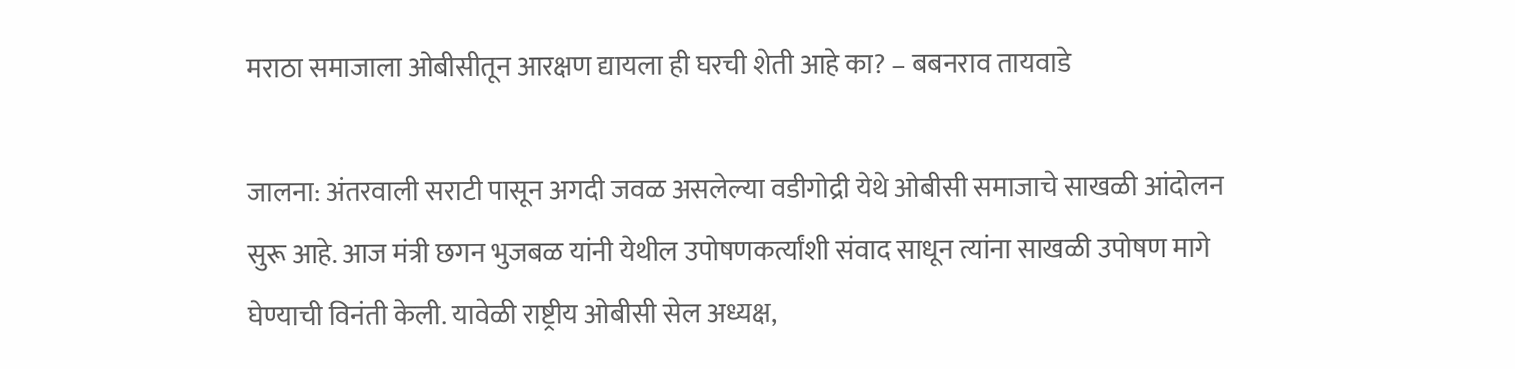मराठा समाजाला ओबीसीतून आरक्षण द्यायला ही घरची शेती आहे का? – बबनराव तायवाडे

जालना: अंतरवाली सराटी पासून अगदी जवळ असलेल्या वडीगोद्री येथे ओबीसी समाजाचे साखळी आंदोलन सुरू आहे. आज मंत्री छगन भुजबळ यांनी येथील उपोषणकर्त्यांशी संवाद साधून त्यांना साखळी उपोषण मागे घेण्याची विनंती केली. यावेळी राष्ट्रीय ओबीसी सेल अध्यक्ष,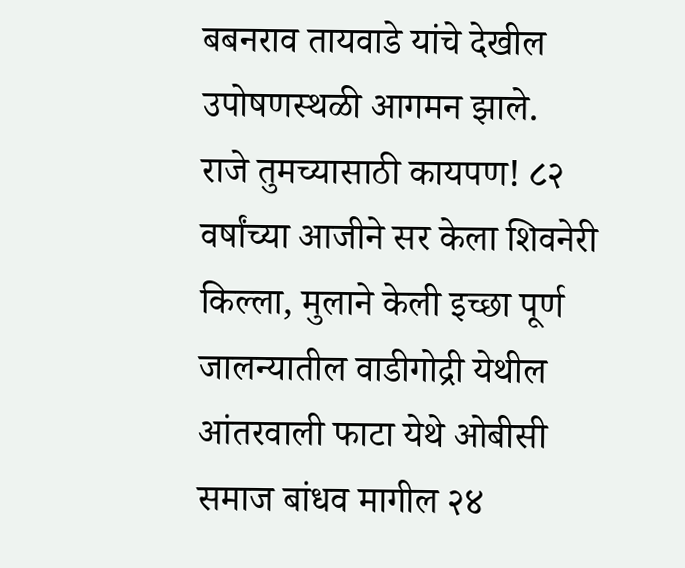बबनराव तायवाडे यांचे देखील उपोषणस्थळी आगमन झाले.
राजे तुमच्यासाठी कायपण! ८२ वर्षांच्या आजीने सर केला शिवनेरी किल्ला, मुलाने केली इच्छा पूर्ण
जालन्यातील वाडीगोद्री येथील आंतरवाली फाटा येथे ओबीसी समाज बांधव मागील २४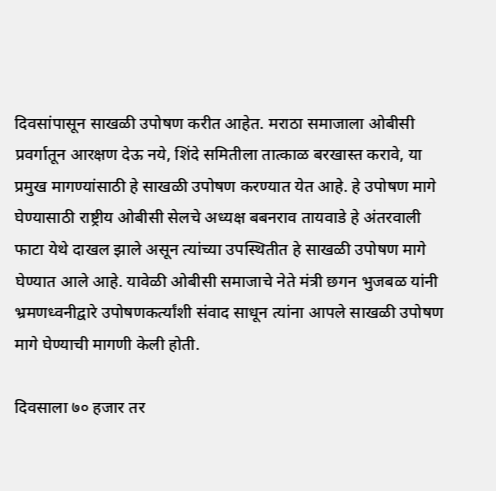दिवसांपासून साखळी उपोषण करीत आहेत. मराठा समाजाला ओबीसी प्रवर्गातून आरक्षण देऊ नये, शिंदे समितीला तात्काळ बरखास्त करावे, या प्रमुख मागण्यांसाठी हे साखळी उपोषण करण्यात येत आहे. हे उपोषण मागे घेण्यासाठी राष्ट्रीय ओबीसी सेलचे अध्यक्ष बबनराव तायवाडे हे अंतरवाली फाटा येथे दाखल झाले असून त्यांच्या उपस्थितीत हे साखळी उपोषण मागे घेण्यात आले आहे. यावेळी ओबीसी समाजाचे नेते मंत्री छगन भुजबळ यांनी भ्रमणध्वनीद्वारे उपोषणकर्त्यांशी संवाद साधून त्यांना आपले साखळी उपोषण मागे घेण्याची मागणी केली होती.

दिवसाला ७० हजार तर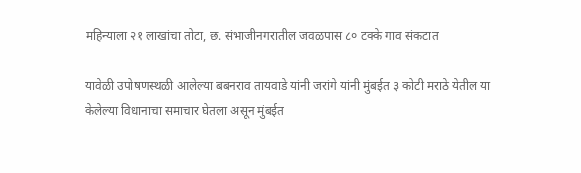महिन्याला २१ लाखांचा तोटा, छ. संभाजीनगरातील जवळपास ८० टक्के गाव संकटात

यावेळी उपोषणस्थळी आलेल्या बबनराव तायवाडे यांनी जरांगे यांनी मुंबईत ३ कोटी मराठे येतील या केलेल्या विधानाचा समाचार घेतला असून मुंबईत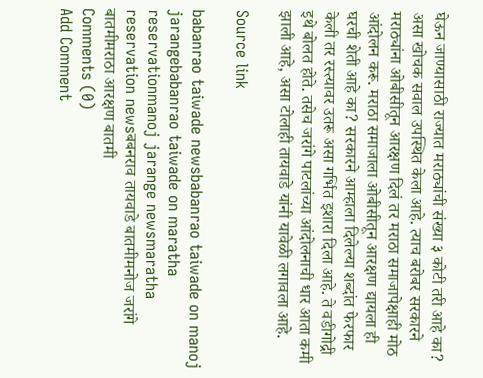घेऊन जाण्यासाठी राज्यात मराठ्यांची संख्या ३ कोटी तरी आहे का? असा खोचक सवाल उपस्थित केला आहे. त्याच बरोबर सरकारने मराठ्यांना ओबीसीतून आरक्षण दिलं तर मराठा समाजापेक्षाही मोठ आंदोलन करू. मराठा समाजाला ओबीसीतून आरक्षण द्यायला ही घरची शेती आहे का? सरकारने आम्हाला दिलेल्या शब्दांत फेरफार केली तर रस्त्यावर उतरू असा गर्भित इशारा दिला आहे. ते वडीगोद्री इथे बोलत होते. तसेच जरांगे पाटलांच्या आंदोलनाची धार आता कमी झाली आहे, असा टोलाही तायवाडे यांनी यावेळी लगावला आहे.

Source link

babanrao taiwade newsbabanrao taiwade on manoj jarangebabanrao taiwade on maratha reservationmanoj jarange newsmaratha reservation newsबबनराव तायवाडे बातमीमनोज जरांगे बातमीमराठा आरक्षण बातमी
Comments (0)
Add Comment